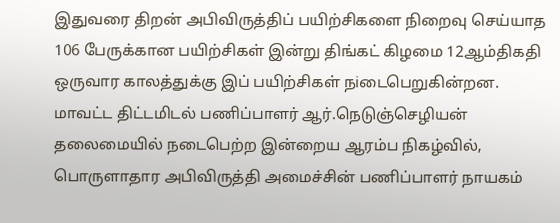இதுவரை திறன் அபிவிருத்திப் பயிற்சிகளை நிறைவு செய்யாத 106 பேருக்கான பயிற்சிகள் இன்று திங்கட் கிழமை 12ஆம்திகதி ஒருவார காலத்துக்கு இப் பயிற்சிகள் நiடைபெறுகின்றன.
மாவட்ட திட்டமிடல் பணிப்பாளர் ஆர்.நெடுஞ்செழியன் தலைமையில் நடைபெற்ற இன்றைய ஆரம்ப நிகழ்வில், பொருளாதார அபிவிருத்தி அமைச்சின் பணிப்பாளர் நாயகம்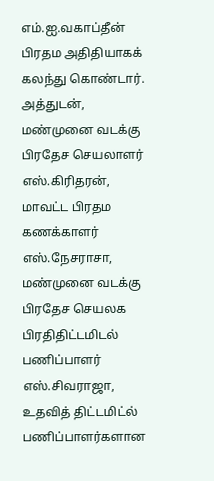எம்.ஐ.வகாப்தீன் பிரதம அதிதியாகக் கலந்து கொண்டார்.
அத்துடன், மண்முனை வடக்கு பிரதேச செயலாளர் எஸ்.கிரிதரன், மாவட்ட பிரதம கணக்காளர் எஸ்.நேசராசா, மண்முனை வடக்கு பிரதேச செயலக பிரதிதிட்டமிடல் பணிப்பாளர் எஸ்.சிவராஜா, உதவித் திட்டமிட்ல் பணிப்பாளர்களான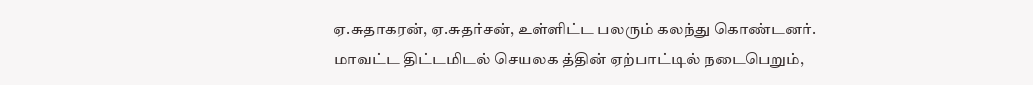ஏ.சுதாகரன், ஏ.சுதர்சன், உள்ளிட்ட பலரும் கலந்து கொண்டனர்.
மாவட்ட திட்டமிடல் செயலக த்தின் ஏற்பாட்டில் நடைபெறும்,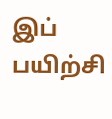இப் பயிற்சி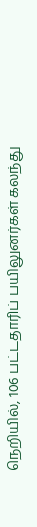நெறியில், 106 பட்டதாரிப் பயிலுனர்கள் கலந்து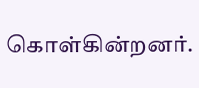கொள்கின்றனர்.